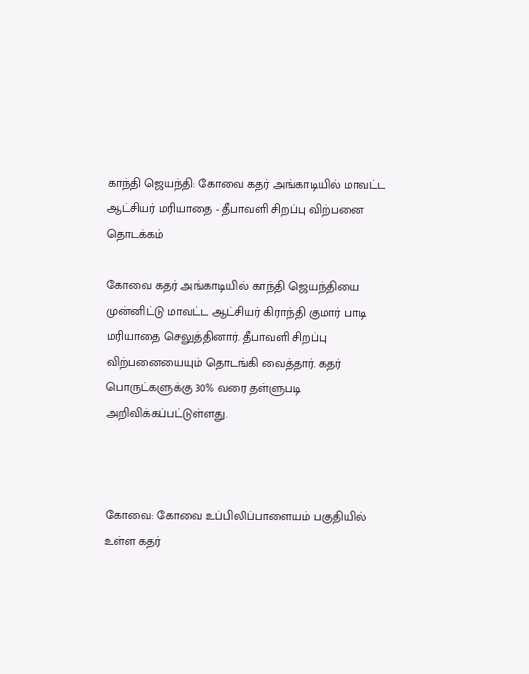காந்தி ஜெயந்தி: கோவை கதர் அங்காடியில் மாவட்ட ஆட்சியர் மரியாதை - தீபாவளி சிறப்பு விற்பனை தொடக்கம்

கோவை கதர் அங்காடியில் காந்தி ஜெயந்தியை முன்னிட்டு மாவட்ட ஆட்சியர் கிராந்தி குமார் பாடி மரியாதை செலுத்தினார். தீபாவளி சிறப்பு விற்பனையையும் தொடங்கி வைத்தார். கதர் பொருட்களுக்கு 30% வரை தள்ளுபடி அறிவிக்கப்பட்டுள்ளது.



கோவை: கோவை உப்பிலிப்பாளையம் பகுதியில் உள்ள கதர்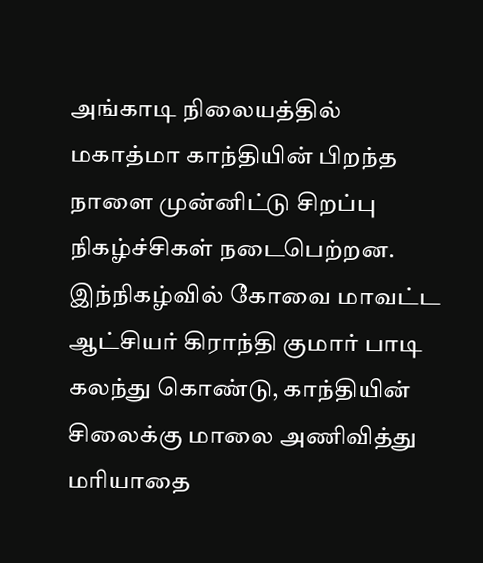அங்காடி நிலையத்தில் மகாத்மா காந்தியின் பிறந்த நாளை முன்னிட்டு சிறப்பு நிகழ்ச்சிகள் நடைபெற்றன. இந்நிகழ்வில் கோவை மாவட்ட ஆட்சியர் கிராந்தி குமார் பாடி கலந்து கொண்டு, காந்தியின் சிலைக்கு மாலை அணிவித்து மரியாதை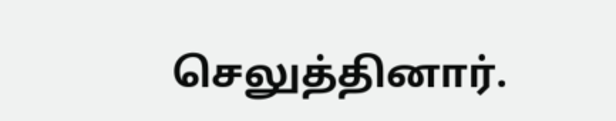செலுத்தினார்.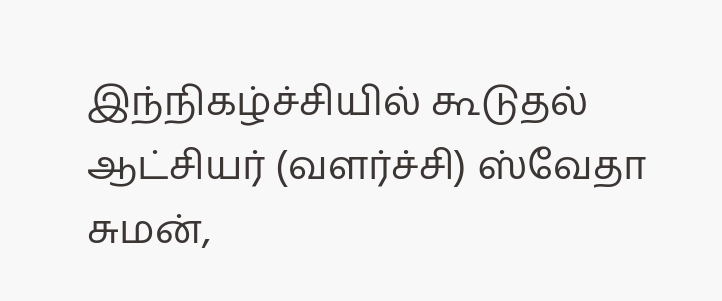இந்நிகழ்ச்சியில் கூடுதல் ஆட்சியர் (வளர்ச்சி) ஸ்வேதா சுமன்,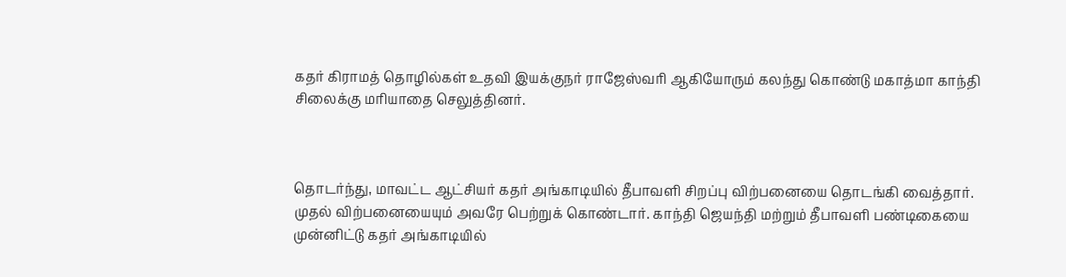கதர் கிராமத் தொழில்கள் உதவி இயக்குநர் ராஜேஸ்வரி ஆகியோரும் கலந்து கொண்டு மகாத்மா காந்தி சிலைக்கு மரியாதை செலுத்தினர்.



தொடர்ந்து, மாவட்ட ஆட்சியர் கதர் அங்காடியில் தீபாவளி சிறப்பு விற்பனையை தொடங்கி வைத்தார். முதல் விற்பனையையும் அவரே பெற்றுக் கொண்டார். காந்தி ஜெயந்தி மற்றும் தீபாவளி பண்டிகையை முன்னிட்டு கதர் அங்காடியில்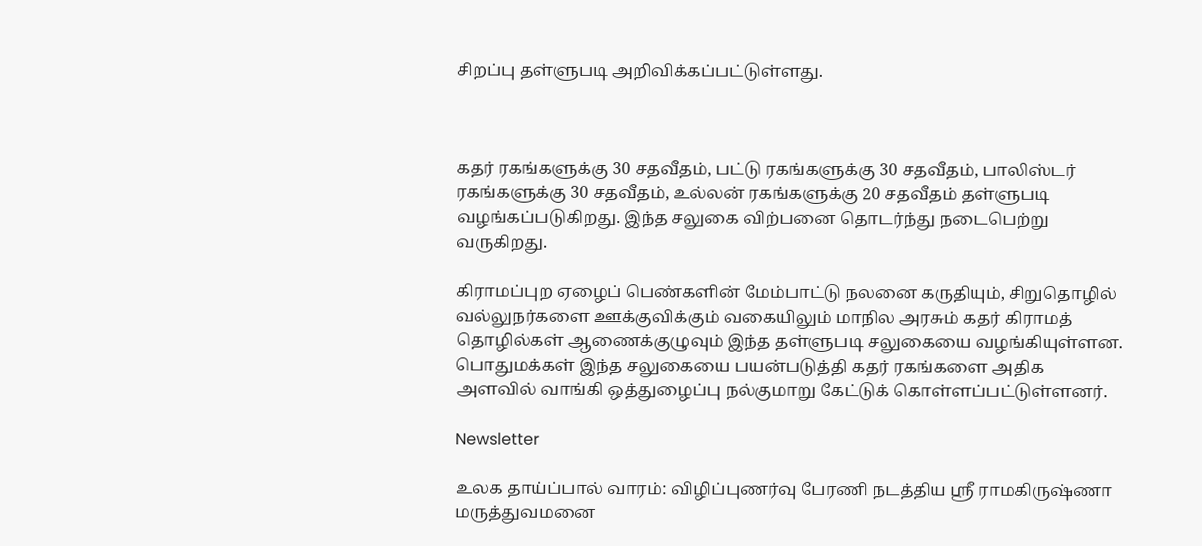சிறப்பு தள்ளுபடி அறிவிக்கப்பட்டுள்ளது.



கதர் ரகங்களுக்கு 30 சதவீதம், பட்டு ரகங்களுக்கு 30 சதவீதம், பாலிஸ்டர் ரகங்களுக்கு 30 சதவீதம், உல்லன் ரகங்களுக்கு 20 சதவீதம் தள்ளுபடி வழங்கப்படுகிறது. இந்த சலுகை விற்பனை தொடர்ந்து நடைபெற்று வருகிறது.

கிராமப்புற ஏழைப் பெண்களின் மேம்பாட்டு நலனை கருதியும், சிறுதொழில் வல்லுநர்களை ஊக்குவிக்கும் வகையிலும் மாநில அரசும் கதர் கிராமத் தொழில்கள் ஆணைக்குழுவும் இந்த தள்ளுபடி சலுகையை வழங்கியுள்ளன. பொதுமக்கள் இந்த சலுகையை பயன்படுத்தி கதர் ரகங்களை அதிக அளவில் வாங்கி ஒத்துழைப்பு நல்குமாறு கேட்டுக் கொள்ளப்பட்டுள்ளனர்.

Newsletter

உலக தாய்ப்பால் வாரம்: விழிப்புணர்வு பேரணி நடத்திய ஸ்ரீ ராமகிருஷ்ணா மருத்துவமனை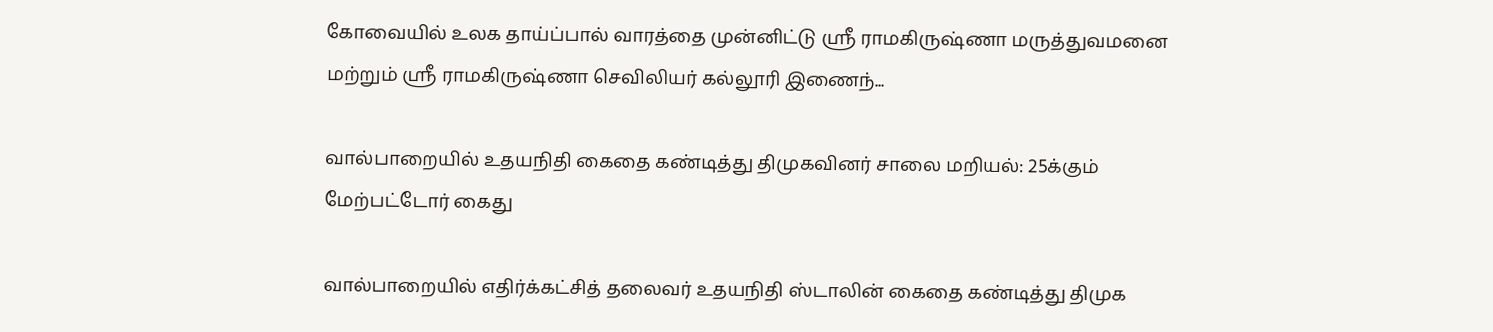கோவையில் உலக தாய்ப்பால் வாரத்தை முன்னிட்டு ஸ்ரீ ராமகிருஷ்ணா மருத்துவமனை மற்றும் ஸ்ரீ ராமகிருஷ்ணா செவிலியர் கல்லூரி இணைந்...

வால்பாறையில் உதயநிதி கைதை கண்டித்து திமுகவினர் சாலை மறியல்: 25க்கும் மேற்பட்டோர் கைது

வால்பாறையில் எதிர்க்கட்சித் தலைவர் உதயநிதி ஸ்டாலின் கைதை கண்டித்து திமுக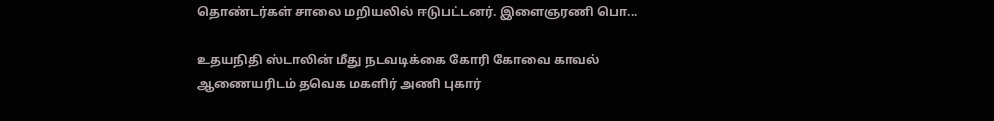தொண்டர்கள் சாலை மறியலில் ஈடுபட்டனர். இளைஞரணி பொ...

உதயநிதி ஸ்டாலின் மீது நடவடிக்கை கோரி கோவை காவல் ஆணையரிடம் தவெக மகளிர் அணி புகார்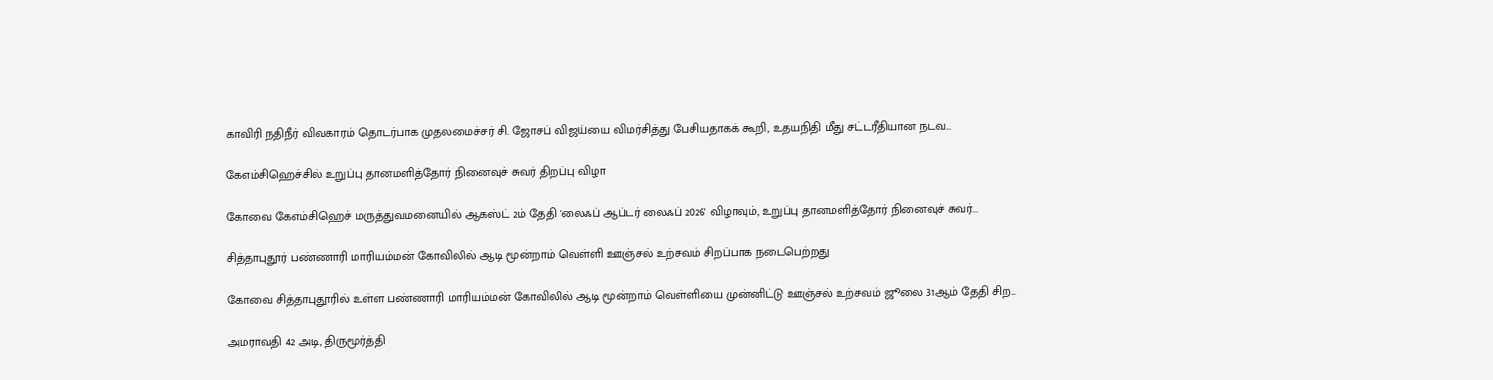காவிரி நதிநீர் விவகாரம் தொடர்பாக முதலமைச்சர் சி. ஜோசப் விஜய்யை விமர்சித்து பேசியதாகக் கூறி, உதயநிதி மீது சட்டரீதியான நடவ...

கேஎம்சிஹெச்சில் உறுப்பு தானமளித்தோர் நினைவுச் சுவர் திறப்பு விழா

கோவை கேஎம்சிஹெச் மருத்துவமனையில் ஆகஸ்ட் 2ம் தேதி 'லைஃப் ஆப்டர் லைஃப் 2026' விழாவும், உறுப்பு தானமளித்தோர் நினைவுச் சுவர்...

சித்தாபுதூர் பண்ணாரி மாரியம்மன் கோவிலில் ஆடி மூன்றாம் வெள்ளி ஊஞ்சல் உற்சவம் சிறப்பாக நடைபெற்றது

கோவை சித்தாபுதூரில் உள்ள பண்ணாரி மாரியம்மன் கோவிலில் ஆடி மூன்றாம் வெள்ளியை முன்னிட்டு ஊஞ்சல் உற்சவம் ஜூலை 31ஆம் தேதி சிற...

அமராவதி 42 அடி, திருமூர்த்தி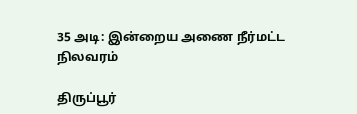35 அடி: இன்றைய அணை நீர்மட்ட நிலவரம்

திருப்பூர்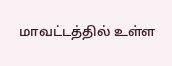மாவட்டத்தில் உள்ள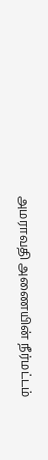அமராவதி அணையின் நீர்மட்டம்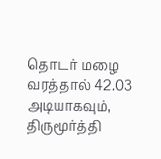தொடர் மழை வரத்தால் 42.03 அடியாகவும், திருமூர்த்தி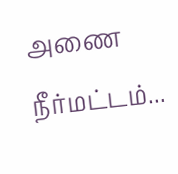அணை நீர்மட்டம்...